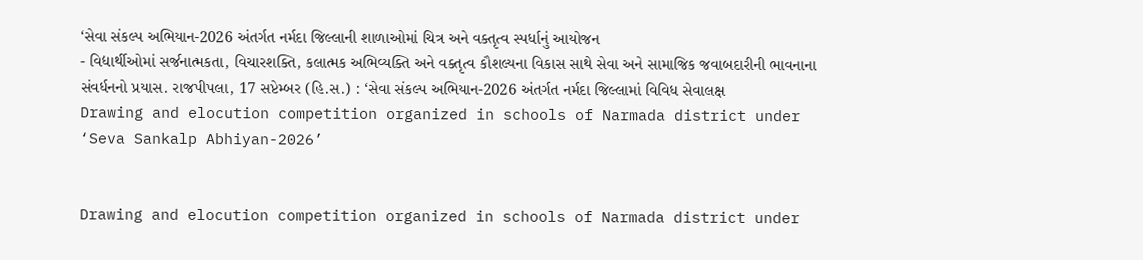‘સેવા સંકલ્પ અભિયાન-2026 અંતર્ગત નર્મદા જિલ્લાની શાળાઓમાં ચિત્ર અને વક્તૃત્વ સ્પર્ધાનું આયોજન
- વિદ્યાર્થીઓમાં સર્જનાત્મકતા, વિચારશક્તિ, કલાત્મક અભિવ્યક્તિ અને વક્તૃત્વ કૌશલ્યના વિકાસ સાથે સેવા અને સામાજિક જવાબદારીની ભાવનાના સંવર્ધનનો પ્રયાસ. રાજપીપલા, 17 સપ્ટેમ્બર (હિ.સ.) : ‘સેવા સંકલ્પ અભિયાન-2026 અંતર્ગત નર્મદા જિલ્લામાં વિવિધ સેવાલક્ષ
Drawing and elocution competition organized in schools of Narmada district under ‘Seva Sankalp Abhiyan-2026’


Drawing and elocution competition organized in schools of Narmada district under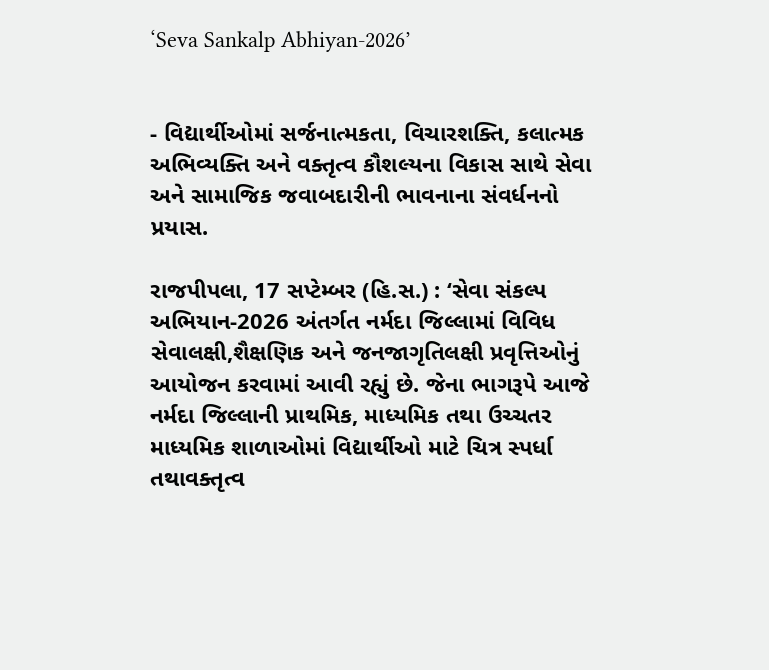‘Seva Sankalp Abhiyan-2026’


- વિદ્યાર્થીઓમાં સર્જનાત્મકતા, વિચારશક્તિ, કલાત્મક અભિવ્યક્તિ અને વક્તૃત્વ કૌશલ્યના વિકાસ સાથે સેવા અને સામાજિક જવાબદારીની ભાવનાના સંવર્ધનનો પ્રયાસ.

રાજપીપલા, 17 સપ્ટેમ્બર (હિ.સ.) : ‘સેવા સંકલ્પ અભિયાન-2026 અંતર્ગત નર્મદા જિલ્લામાં વિવિધ સેવાલક્ષી,શૈક્ષણિક અને જનજાગૃતિલક્ષી પ્રવૃત્તિઓનું આયોજન કરવામાં આવી રહ્યું છે. જેના ભાગરૂપે આજે નર્મદા જિલ્લાની પ્રાથમિક, માધ્યમિક તથા ઉચ્ચતર માધ્યમિક શાળાઓમાં વિદ્યાર્થીઓ માટે ચિત્ર સ્પર્ધા તથાવક્તૃત્વ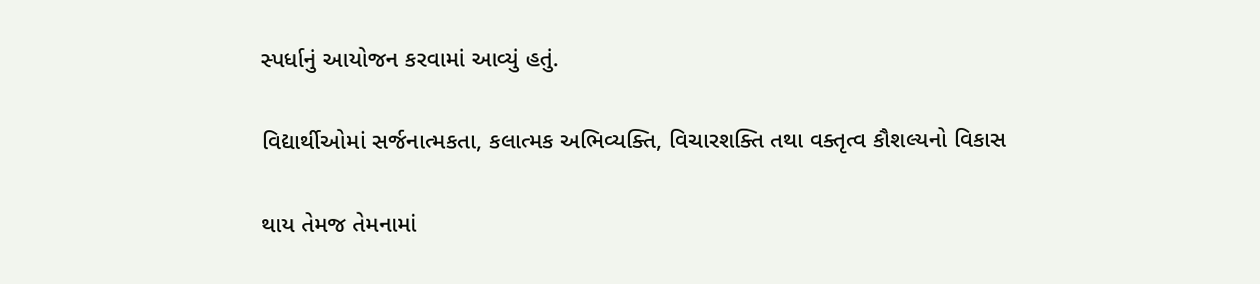સ્પર્ધાનું આયોજન કરવામાં આવ્યું હતું.

વિદ્યાર્થીઓમાં સર્જનાત્મકતા, કલાત્મક અભિવ્યક્તિ, વિચારશક્તિ તથા વક્તૃત્વ કૌશલ્યનો વિકાસ

થાય તેમજ તેમનામાં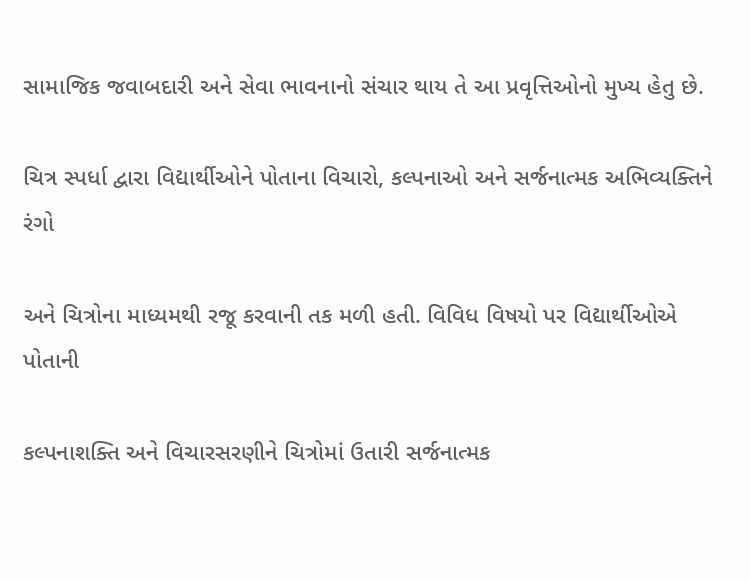સામાજિક જવાબદારી અને સેવા ભાવનાનો સંચાર થાય તે આ પ્રવૃત્તિઓનો મુખ્ય હેતુ છે.

ચિત્ર સ્પર્ધા દ્વારા વિદ્યાર્થીઓને પોતાના વિચારો, કલ્પનાઓ અને સર્જનાત્મક અભિવ્યક્તિને રંગો

અને ચિત્રોના માધ્યમથી રજૂ કરવાની તક મળી હતી. વિવિધ વિષયો પર વિદ્યાર્થીઓએ પોતાની

કલ્પનાશક્તિ અને વિચારસરણીને ચિત્રોમાં ઉતારી સર્જનાત્મક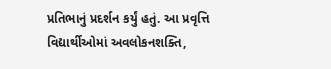પ્રતિભાનું પ્રદર્શન કર્યું હતું. આ પ્રવૃત્તિ વિદ્યાર્થીઓમાં અવલોકનશક્તિ,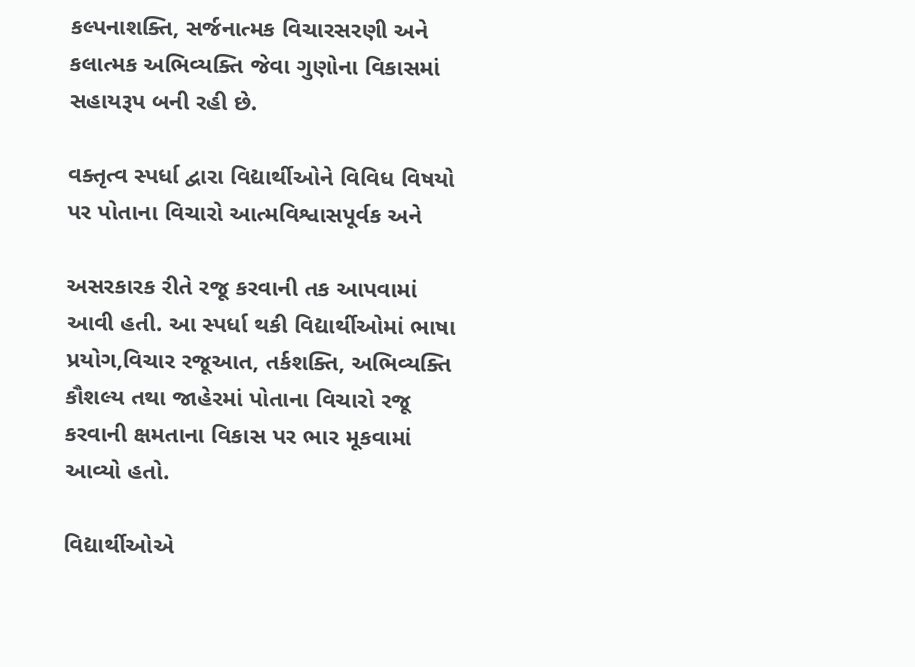કલ્પનાશક્તિ, સર્જનાત્મક વિચારસરણી અને કલાત્મક અભિવ્યક્તિ જેવા ગુણોના વિકાસમાં સહાયરૂપ બની રહી છે.

વક્તૃત્વ સ્પર્ધા દ્વારા વિદ્યાર્થીઓને વિવિધ વિષયો પર પોતાના વિચારો આત્મવિશ્વાસપૂર્વક અને

અસરકારક રીતે રજૂ કરવાની તક આપવામાં આવી હતી. આ સ્પર્ધા થકી વિદ્યાર્થીઓમાં ભાષા પ્રયોગ,વિચાર રજૂઆત, તર્કશક્તિ, અભિવ્યક્તિ કૌશલ્ય તથા જાહેરમાં પોતાના વિચારો રજૂ કરવાની ક્ષમતાના વિકાસ પર ભાર મૂકવામાં આવ્યો હતો.

વિદ્યાર્થીઓએ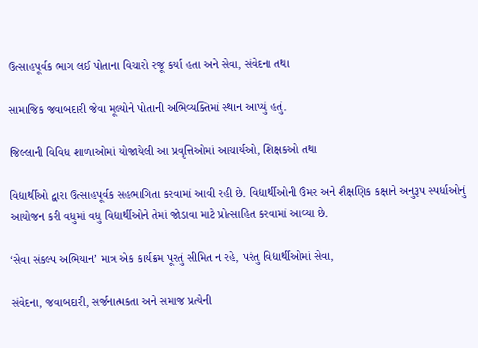ઉત્સાહપૂર્વક ભાગ લઈ પોતાના વિચારો રજૂ કર્યા હતા અને સેવા, સંવેદના તથા

સામાજિક જવાબદારી જેવા મૂલ્યોને પોતાની અભિવ્યક્તિમાં સ્થાન આપ્યું હતું.

જિલ્લાની વિવિધ શાળાઓમાં યોજાયેલી આ પ્રવૃત્તિઓમાં આચાર્યઓ, શિક્ષકઓ તથા

વિદ્યાર્થીઓ દ્વારા ઉત્સાહપૂર્વક સહભાગિતા કરવામાં આવી રહી છે. વિદ્યાર્થીઓની ઉંમર અને શૈક્ષણિક કક્ષાને અનુરૂપ સ્પર્ધાઓનું આયોજન કરી વધુમાં વધુ વિદ્યાર્થીઓને તેમાં જોડાવા માટે પ્રોત્સાહિત કરવામાં આવ્યા છે.

‘સેવા સંકલ્પ અભિયાન’ માત્ર એક કાર્યક્રમ પૂરતું સીમિત ન રહે, પરંતુ વિદ્યાર્થીઓમાં સેવા,

સંવેદના, જવાબદારી, સર્જનાત્મકતા અને સમાજ પ્રત્યેની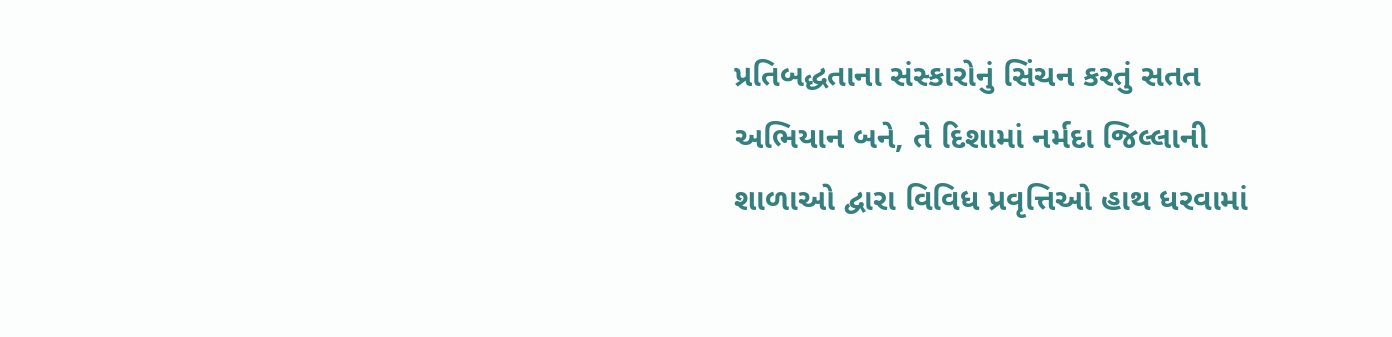પ્રતિબદ્ધતાના સંસ્કારોનું સિંચન કરતું સતત અભિયાન બને, તે દિશામાં નર્મદા જિલ્લાની શાળાઓ દ્વારા વિવિધ પ્રવૃત્તિઓ હાથ ધરવામાં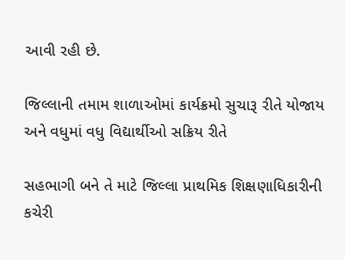આવી રહી છે.

જિલ્લાની તમામ શાળાઓમાં કાર્યક્રમો સુચારૂ રીતે યોજાય અને વધુમાં વધુ વિદ્યાર્થીઓ સક્રિય રીતે

સહભાગી બને તે માટે જિલ્લા પ્રાથમિક શિક્ષણાધિકારીની કચેરી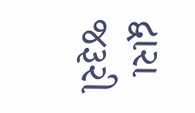દ્વારા જરૂરી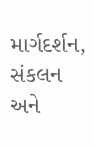માર્ગદર્શન, સંકલન અને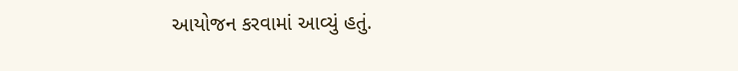આયોજન કરવામાં આવ્યું હતું.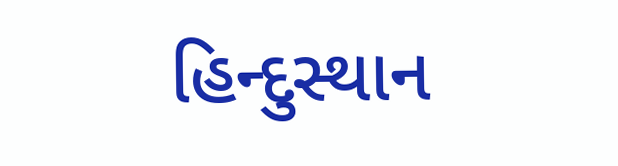હિન્દુસ્થાન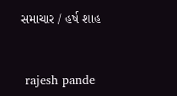સમાચાર / હર્ષ શાહ


 rajesh pande